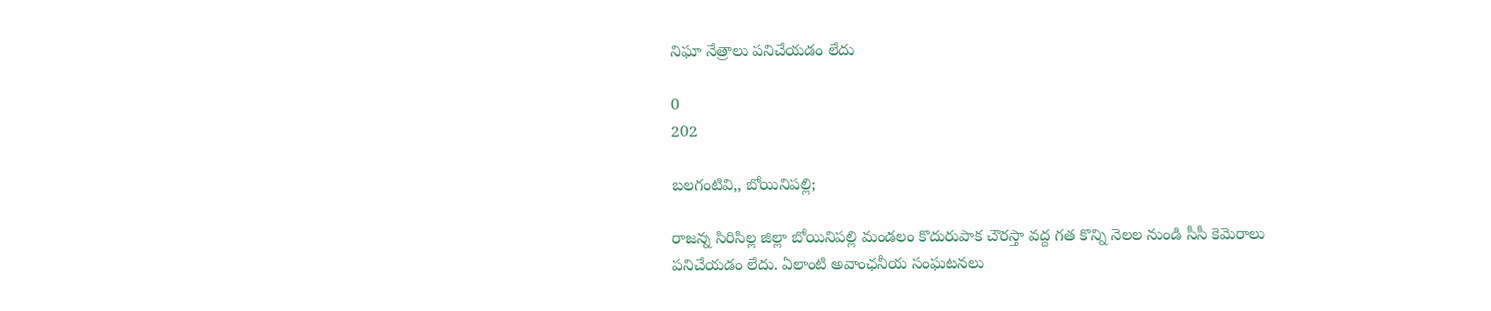నిఘా నేత్రాలు పనిచేయడం లేదు

0
202

బలగంటివి,, బోయినిపల్లి;

రాజన్న సిరిసిల్ల జిల్లా బోయినిపల్లి మండలం కొదురుపాక చౌరస్తా వద్ద గత కొన్ని నెలల నుండి సీసీ కెమెరాలు పనిచేయడం లేదు. ఏలాంటి అవాంఛనీయ సంఘటనలు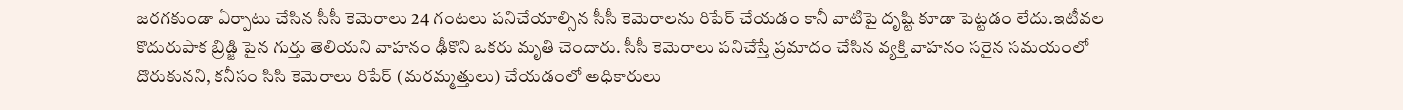జరగకుండా ఏర్పాటు చేసిన సీసీ కెమెరాలు 24 గంటలు పనిచేయాల్సిన సీసీ కెమెరాలను రిపేర్ చేయడం కానీ వాటిపై దృష్టి కూడా పెట్టడం లేదు.ఇటీవల కొదురుపాక బ్రిడ్జి పైన గుర్తు తెలియని వాహనం ఢీకొని ఒకరు మృతి చెందారు. సీసీ కెమెరాలు పనిచేస్తే ప్రమాదం చేసిన వ్యక్తి వాహనం సరైన సమయంలో దొరుకునని, కనీసం సిసి కెమెరాలు రిపేర్ (మరమ్మత్తులు) చేయడంలో అధికారులు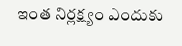ఇంత నిర్లక్ష్యం ఎందుకు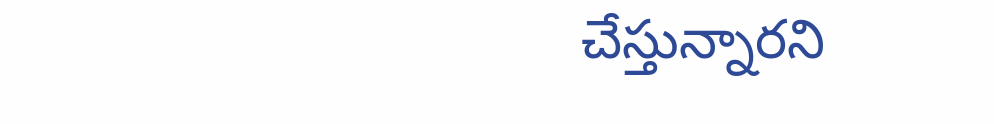చేస్తున్నారని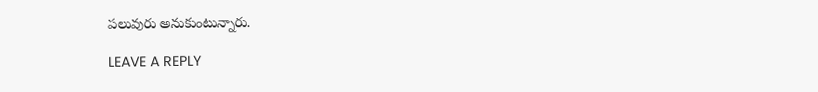పలువురు అనుకుంటున్నారు.

LEAVE A REPLY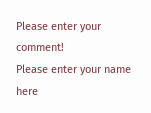Please enter your comment!
Please enter your name here